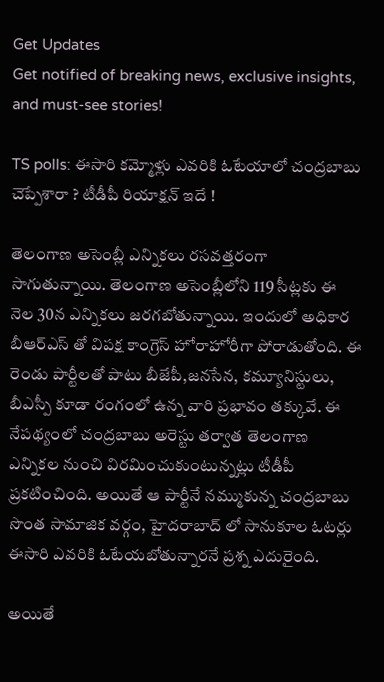Get Updates
Get notified of breaking news, exclusive insights, and must-see stories!

TS polls: ఈసారి కమ్మోళ్లు ఎవరికి ఓటేయాలో చంద్రబాబు చెప్పేశారా ? టీడీపీ రియాక్షన్ ఇదే !

తెలంగాణ అసెంబ్లీ ఎన్నికలు రసవత్తరంగా సాగుతున్నాయి. తెలంగాణ అసెంబ్లీలోని 119 సీట్లకు ఈ నెల 30న ఎన్నికలు జరగబోతున్నాయి. ఇందులో అధికార బీఆర్ఎస్ తో విపక్ష కాంగ్రెస్ హోరాహోరీగా పోరాడుతోంది. ఈ రెండు పార్టీలతో పాటు బీజేపీ,జనసేన, కమ్యూనిస్టులు, బీఎస్పీ కూడా రంగంలో ఉన్న వారి ప్రభావం తక్కువే. ఈ నేపథ్యంలో చంద్రబాబు అరెస్టు తర్వాత తెలంగాణ ఎన్నికల నుంచి విరమించుకుంటున్నట్లు టీడీపీ ప్రకటించింది. అయితే ఆ పార్టీనే నమ్ముకున్న చంద్రబాబు సొంత సామాజిక వర్గం, హైదరాబాద్ లో సానుకూల ఓటర్లు ఈసారి ఎవరికి ఓటేయబోతున్నారనే ప్రశ్న ఎదురైంది.

అయితే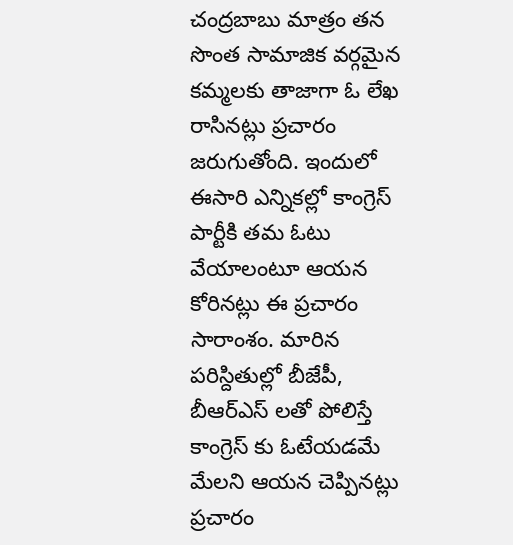చంద్రబాబు మాత్రం తన సొంత సామాజిక వర్గమైన కమ్మలకు తాజాగా ఓ లేఖ రాసినట్లు ప్రచారం జరుగుతోంది. ఇందులో ఈసారి ఎన్నికల్లో కాంగ్రెస్ పార్టీకి తమ ఓటు వేయాలంటూ ఆయన కోరినట్లు ఈ ప్రచారం సారాంశం. మారిన పరిస్దితుల్లో బీజేపీ, బీఆర్ఎస్ లతో పోలిస్తే కాంగ్రెస్ కు ఓటేయడమే మేలని ఆయన చెప్పినట్లు ప్రచారం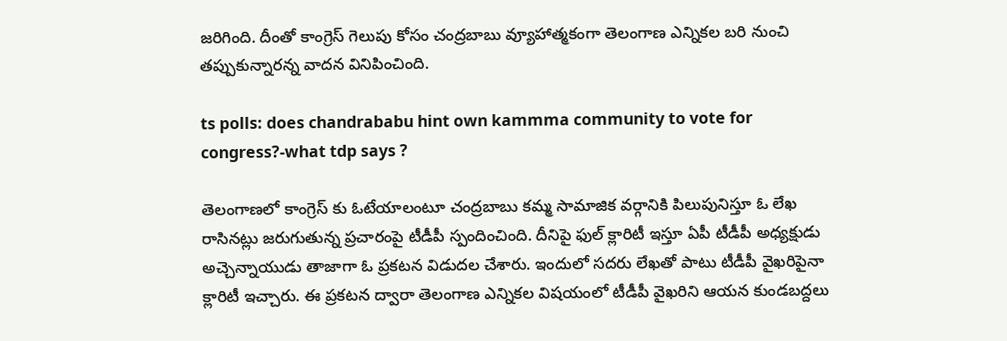జరిగింది. దీంతో కాంగ్రెస్ గెలుపు కోసం చంద్రబాబు వ్యూహాత్మకంగా తెలంగాణ ఎన్నికల బరి నుంచి తప్పుకున్నారన్న వాదన వినిపించింది.

ts polls: does chandrababu hint own kammma community to vote for congress?-what tdp says ?

తెలంగాణలో కాంగ్రెస్ కు ఓటేయాలంటూ చంద్రబాబు కమ్మ సామాజిక వర్గానికి పిలుపునిస్తూ ఓ లేఖ రాసినట్లు జరుగుతున్న ప్రచారంపై టీడీపీ స్పందించింది. దీనిపై ఫుల్ క్లారిటీ ఇస్తూ ఏపీ టీడీపీ అధ్యక్షుడు అచ్చెన్నాయుడు తాజాగా ఓ ప్రకటన విడుదల చేశారు. ఇందులో సదరు లేఖతో పాటు టీడీపీ వైఖరిపైనా క్లారిటీ ఇచ్చారు. ఈ ప్రకటన ద్వారా తెలంగాణ ఎన్నికల విషయంలో టీడీపీ వైఖరిని ఆయన కుండబద్దలు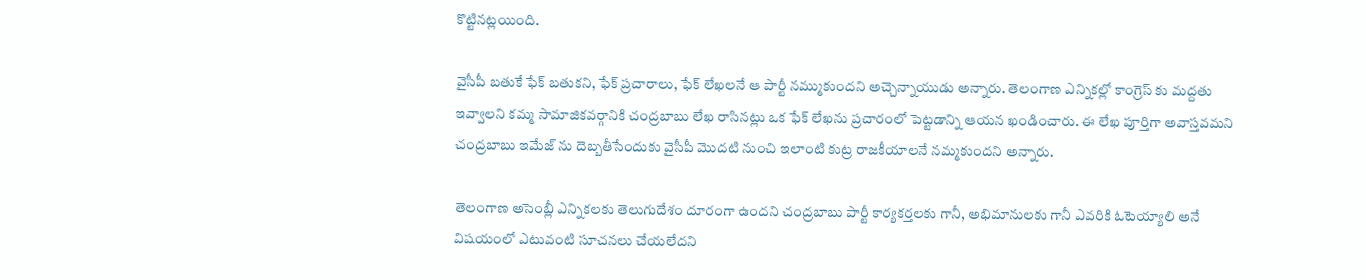కొట్టినట్లయింది.

వైసీపీ బతుకే ఫేక్ బతుకని, ఫేక్ ప్రచారాలు, ఫేక్ లేఖలనే ఆ పార్టీ నమ్ముకుందని అచ్చెన్నాయుడు అన్నారు. తెలంగాణ ఎన్నికల్లో కాంగ్రెస్ కు మద్దతు ఇవ్వాలని కమ్మ సామాజికవర్గానికి చంద్రబాబు లేఖ రాసినట్లు ఒక ఫేక్ లేఖను ప్రచారంలో పెట్టడాన్ని ఆయన ఖండించారు. ఈ లేఖ పూర్తిగా అవాస్తవమని చంద్రబాబు ఇమేజ్ ను దెబ్బతీసేందుకు వైసీపీ మొదటి నుంచి ఇలాంటి కుట్ర రాజకీయాలనే నమ్మకుందని అన్నారు.

తెలంగాణ అసెంబ్లీ ఎన్నికలకు తెలుగుదేశం దూరంగా ఉందని చంద్రబాబు పార్టీ కార్యకర్తలకు గానీ, అభిమానులకు గానీ ఎవరికి ఓటెయ్యాలి అనే విషయంలో ఎటువంటి సూచనలు చేయలేదని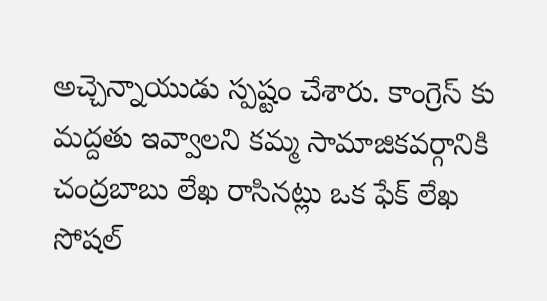అచ్చెన్నాయుడు స్పష్టం చేశారు. కాంగ్రెస్ కు మద్దతు ఇవ్వాలని కమ్మ సామాజికవర్గానికి చంద్రబాబు లేఖ రాసినట్లు ఒక ఫేక్ లేఖ సోషల్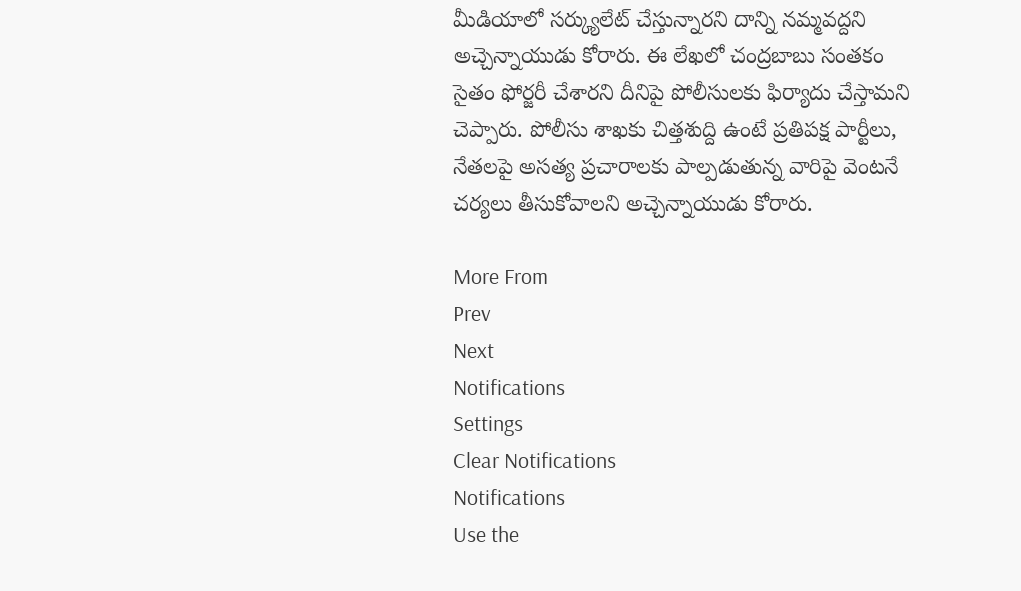మీడియాలో సర్క్యులేట్ చేస్తున్నారని దాన్ని నమ్మవద్దని అచ్చెన్నాయుడు కోరారు. ఈ లేఖలో చంద్రబాబు సంతకం సైతం ఫోర్జరీ చేశారని దీనిపై పోలీసులకు ఫిర్యాదు చేస్తామని చెప్పారు. పోలీసు శాఖకు చిత్తశుద్ది ఉంటే ప్రతిపక్ష పార్టీలు, నేతలపై అసత్య ప్రచారాలకు పాల్పడుతున్న వారిపై వెంటనే చర్యలు తీసుకోవాలని అచ్చెన్నాయుడు కోరారు.

More From
Prev
Next
Notifications
Settings
Clear Notifications
Notifications
Use the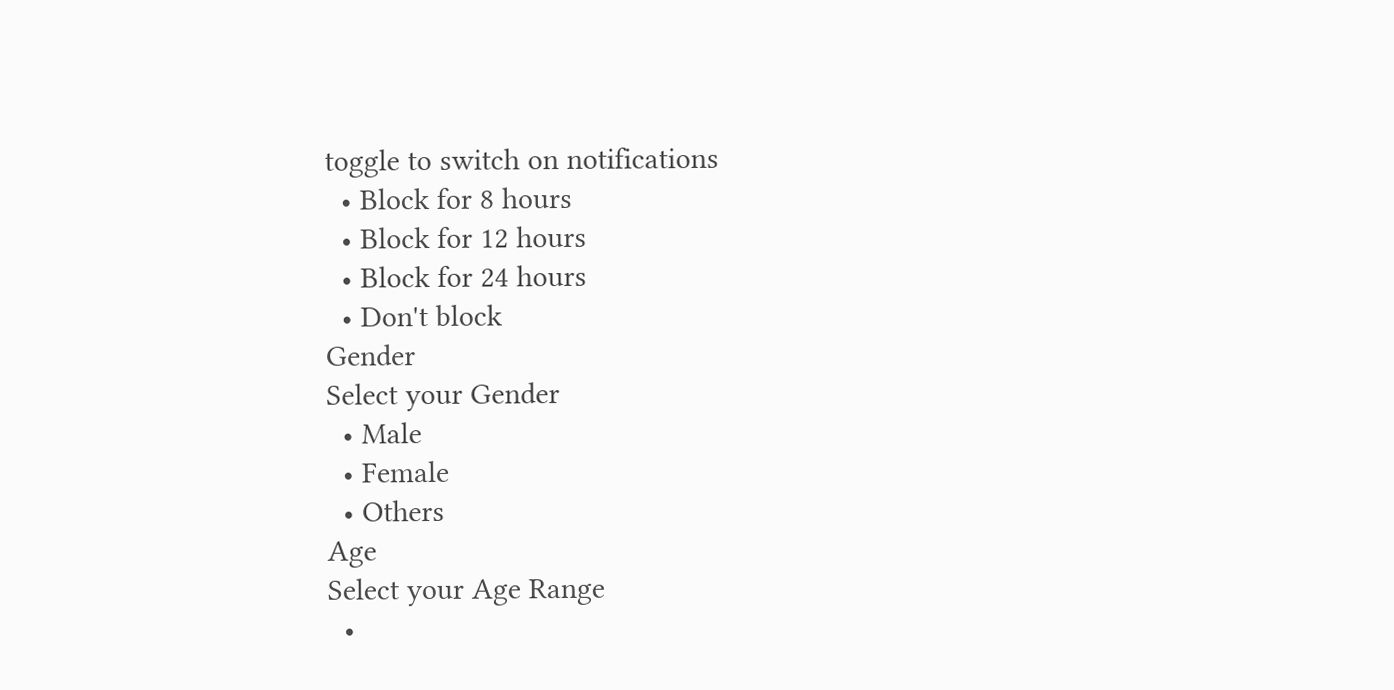toggle to switch on notifications
  • Block for 8 hours
  • Block for 12 hours
  • Block for 24 hours
  • Don't block
Gender
Select your Gender
  • Male
  • Female
  • Others
Age
Select your Age Range
  •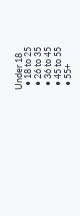Under 18
  • 18 to 25
  • 26 to 35
  • 36 to 45
  • 45 to 55
  • 55+